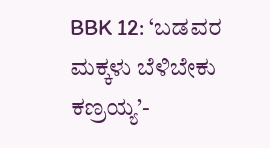BBK 12: ‘ಬಡವರ ಮಕ್ಕಳು ಬೆಳಿಬೇಕು ಕಣ್ರಯ್ಯ’-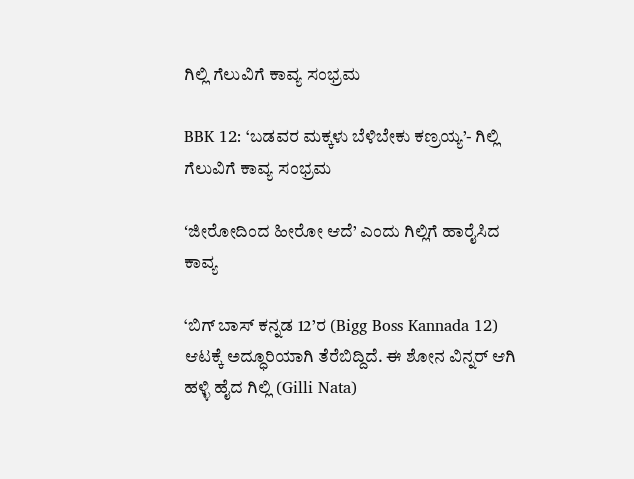ಗಿಲ್ಲಿ ಗೆಲುವಿಗೆ ಕಾವ್ಯ ಸಂಭ್ರಮ

BBK 12: ‘ಬಡವರ ಮಕ್ಕಳು ಬೆಳಿಬೇಕು ಕಣ್ರಯ್ಯ’- ಗಿಲ್ಲಿ ಗೆಲುವಿಗೆ ಕಾವ್ಯ ಸಂಭ್ರಮ

ʻಜೀರೋದಿಂದ ಹೀರೋ ಆದೆ’ ಎಂದು ಗಿಲ್ಲಿಗೆ ಹಾರೈಸಿದ ಕಾವ್ಯ

‘ಬಿಗ್ ಬಾಸ್ ಕನ್ನಡ 12’ರ (Bigg Boss Kannada 12) ಆಟಕ್ಕೆ ಅದ್ಧೂರಿಯಾಗಿ ತೆರೆಬಿದ್ದಿದೆ. ಈ ಶೋನ ವಿನ್ನರ್ ಆಗಿ ಹಳ್ಳಿ ಹೈದ ಗಿಲ್ಲಿ (Gilli Nata)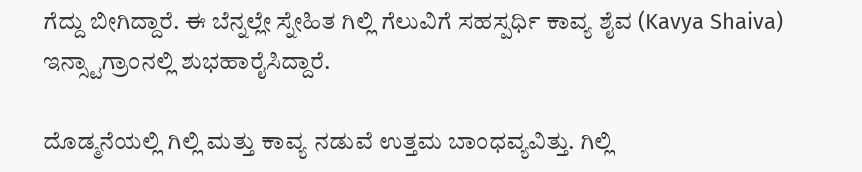ಗೆದ್ದು ಬೀಗಿದ್ದಾರೆ. ಈ ಬೆನ್ನಲ್ಲೇ ಸ್ನೇಹಿತ ಗಿಲ್ಲಿ ಗೆಲುವಿಗೆ ಸಹಸ್ಪರ್ಧಿ ಕಾವ್ಯ ಶೈವ (Kavya Shaiva) ಇನ್ಸ್ಟಾಗ್ರಾಂನಲ್ಲಿ ಶುಭಹಾರೈಸಿದ್ದಾರೆ.

ದೊಡ್ಮನೆಯಲ್ಲಿ ಗಿಲ್ಲಿ ಮತ್ತು ಕಾವ್ಯ ನಡುವೆ ಉತ್ತಮ ಬಾಂಧವ್ಯವಿತ್ತು. ಗಿಲ್ಲಿ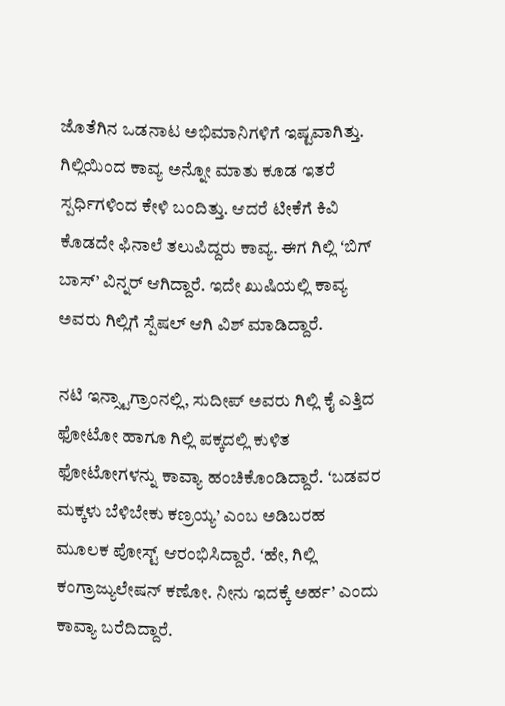ಜೊತೆಗಿನ ಒಡನಾಟ ಅಭಿಮಾನಿಗಳಿಗೆ ಇಷ್ಟವಾಗಿತ್ತು. ಗಿಲ್ಲಿಯಿಂದ ಕಾವ್ಯ ಅನ್ನೋ ಮಾತು ಕೂಡ ಇತರೆ ಸ್ಪರ್ಧಿಗಳಿಂದ ಕೇಳಿ ಬಂದಿತ್ತು. ಆದರೆ ಟೀಕೆಗೆ ಕಿವಿ ಕೊಡದೇ ಫಿನಾಲೆ ತಲುಪಿದ್ದರು ಕಾವ್ಯ. ಈಗ ಗಿಲ್ಲಿ ʻಬಿಗ್ ಬಾಸ್’ ವಿನ್ನರ್ ಆಗಿದ್ದಾರೆ. ಇದೇ ಖುಷಿಯಲ್ಲಿ ಕಾವ್ಯ ಅವರು ಗಿಲ್ಲಿಗೆ ಸ್ಪೆಷಲ್ ಆಗಿ ವಿಶ್ ಮಾಡಿದ್ದಾರೆ.

ನಟಿ ಇನ್ಸ್ಟಾಗ್ರಾಂನಲ್ಲಿ, ಸುದೀಪ್ ಅವರು ಗಿಲ್ಲಿ ಕೈ ಎತ್ತಿದ ಫೋಟೋ ಹಾಗೂ ಗಿಲ್ಲಿ ಪಕ್ಕದಲ್ಲಿ ಕುಳಿತ ಫೋಟೋಗಳನ್ನು ಕಾವ್ಯಾ ಹಂಚಿಕೊಂಡಿದ್ದಾರೆ. ʻಬಡವರ ಮಕ್ಕಳು ಬೆಳಿಬೇಕು ಕಣ್ರಯ್ಯ’ ಎಂಬ ಅಡಿಬರಹ ಮೂಲಕ ಪೋಸ್ಟ್ ಆರಂಭಿಸಿದ್ದಾರೆ. ʻಹೇ, ಗಿಲ್ಲಿ ಕಂಗ್ರಾಜ್ಯುಲೇಷನ್ ಕಣೋ. ನೀನು ಇದಕ್ಕೆ ಅರ್ಹ’ ಎಂದು ಕಾವ್ಯಾ ಬರೆದಿದ್ದಾರೆ.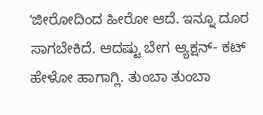ʻಜೀರೋದಿಂದ ಹೀರೋ ಆದೆ. ಇನ್ನೂ ದೂರ ಸಾಗಬೇಕಿದೆ. ಆದಷ್ಟು ಬೇಗ ಆ್ಯಕ್ಷನ್- ಕಟ್ ಹೇಳೋ ಹಾಗಾಗ್ಲಿ. ತುಂಬಾ ತುಂಬಾ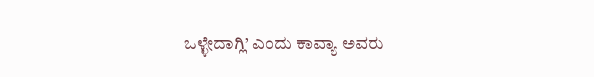ಒಳ್ಳೇದಾಗ್ಲಿ’ ಎಂದು ಕಾವ್ಯಾ ಅವರು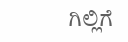ಗಿಲ್ಲಿಗೆ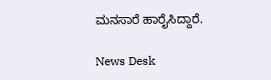ಮನಸಾರೆ ಹಾರೈಸಿದ್ದಾರೆ.

News Desk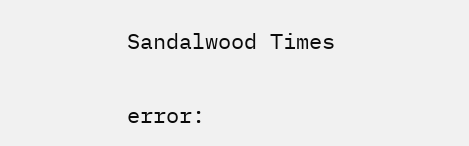Sandalwood Times

error: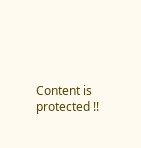Content is protected !!